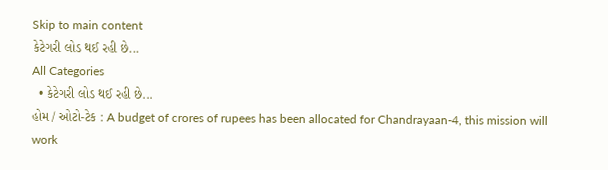Skip to main content
કેટેગરી લોડ થઈ રહી છે...
All Categories
  • કેટેગરી લોડ થઈ રહી છે...
હોમ / ઓટો-ટેક : A budget of crores of rupees has been allocated for Chandrayaan-4, this mission will work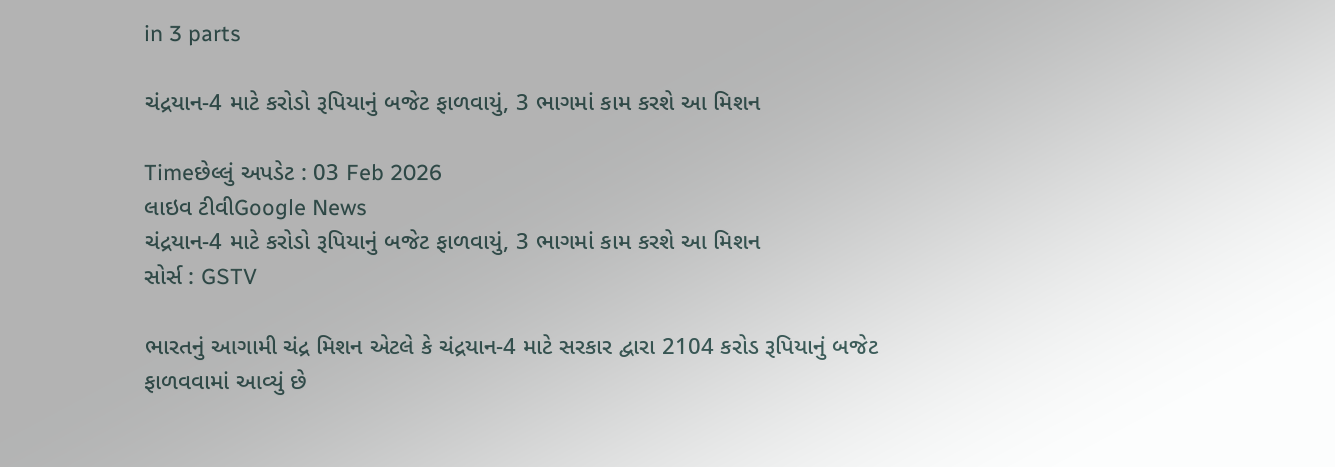in 3 parts

ચંદ્રયાન-4 માટે કરોડો રૂપિયાનું બજેટ ફાળવાયું, 3 ભાગમાં કામ કરશે આ મિશન

Timeછેલ્લું અપડેટ : 03 Feb 2026
લાઇવ ટીવીGoogle News
ચંદ્રયાન-4 માટે કરોડો રૂપિયાનું બજેટ ફાળવાયું, 3 ભાગમાં કામ કરશે આ મિશન
સોર્સ : GSTV

ભારતનું આગામી ચંદ્ર મિશન એટલે કે ચંદ્રયાન-4 માટે સરકાર દ્વારા 2104 કરોડ રૂપિયાનું બજેટ ફાળવવામાં આવ્યું છે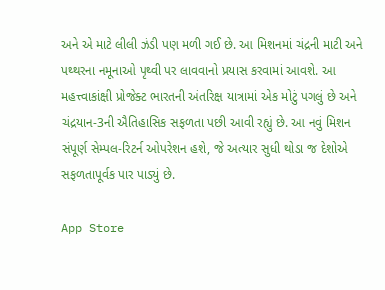અને એ માટે લીલી ઝંડી પણ મળી ગઈ છે. આ મિશનમાં ચંદ્રની માટી અને પથ્થરના નમૂનાઓ પૃથ્વી પર લાવવાનો પ્રયાસ કરવામાં આવશે. આ મહત્ત્વાકાંક્ષી પ્રોજેક્ટ ભારતની અંતરિક્ષ યાત્રામાં એક મોટું પગલું છે અને ચંદ્રયાન-3ની ઐતિહાસિક સફળતા પછી આવી રહ્યું છે. આ નવું મિશન સંપૂર્ણ સેમ્પલ-રિટર્ન ઓપરેશન હશે, જે અત્યાર સુધી થોડા જ દેશોએ સફળતાપૂર્વક પાર પાડ્યું છે.

App Store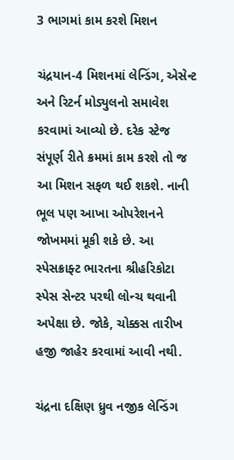3 ભાગમાં કામ કરશે મિશન

ચંદ્રયાન-4 મિશનમાં લેન્ડિંગ, એસેન્ટ અને રિટર્ન મોડ્યુલનો સમાવેશ કરવામાં આવ્યો છે. દરેક સ્ટેજ સંપૂર્ણ રીતે ક્રમમાં કામ કરશે તો જ આ મિશન સફળ થઈ શકશે. નાની ભૂલ પણ આખા ઓપરેશનને જોખમમાં મૂકી શકે છે. આ સ્પેસક્રાફ્ટ ભારતના શ્રીહરિકોટા સ્પેસ સેન્ટર પરથી લોન્ચ થવાની અપેક્ષા છે. જોકે, ચોક્કસ તારીખ હજી જાહેર કરવામાં આવી નથી.

ચંદ્રના દક્ષિણ ધ્રુવ નજીક લેન્ડિંગ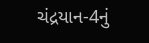ચંદ્રયાન-4નું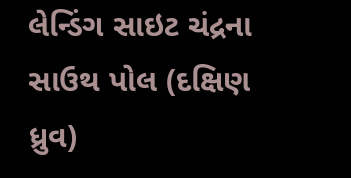લેન્ડિંગ સાઇટ ચંદ્રના સાઉથ પોલ (દક્ષિણ ધ્રુવ)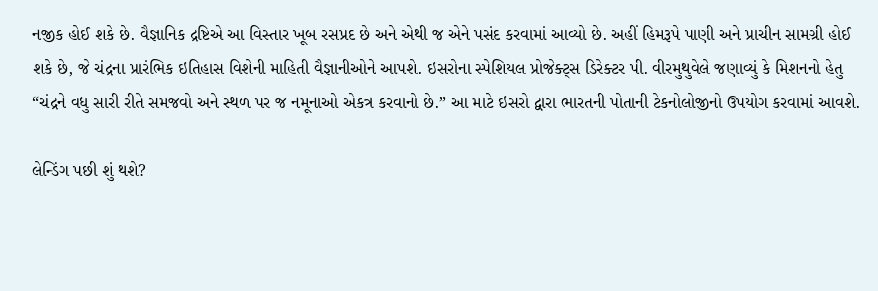નજીક હોઈ શકે છે. વૈજ્ઞાનિક દ્રષ્ટિએ આ વિસ્તાર ખૂબ રસપ્રદ છે અને એથી જ એને પસંદ કરવામાં આવ્યો છે. અહીં હિમરૂપે પાણી અને પ્રાચીન સામગ્રી હોઈ શકે છે, જે ચંદ્રના પ્રારંભિક ઇતિહાસ વિશેની માહિતી વૈજ્ઞાનીઓને આપશે. ઇસરોના સ્પેશિયલ પ્રોજેક્ટ્સ ડિરેક્ટર પી. વીરમુથુવેલે જણાવ્યું કે મિશનનો હેતુ “ચંદ્રને વધુ સારી રીતે સમજવો અને સ્થળ પર જ નમૂનાઓ એકત્ર કરવાનો છે.” આ માટે ઇસરો દ્વારા ભારતની પોતાની ટેકનોલોજીનો ઉપયોગ કરવામાં આવશે.

લેન્ડિંગ પછી શું થશે?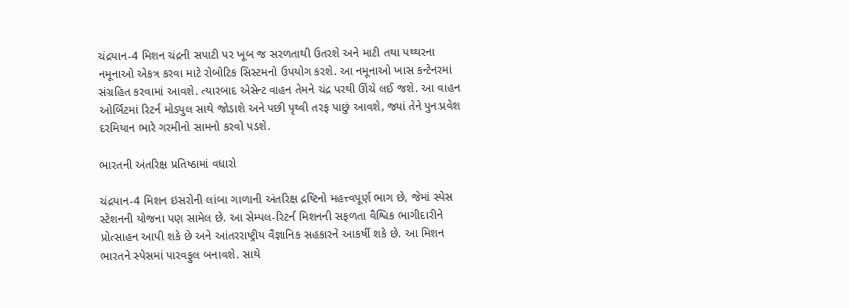ચંદ્રયાન-4 મિશન ચંદ્રની સપાટી પર ખૂબ જ સરળતાથી ઉતરશે અને માટી તથા પથ્થરના નમૂનાઓ એકત્ર કરવા માટે રોબોટિક સિસ્ટમનો ઉપયોગ કરશે. આ નમૂનાઓ ખાસ કન્ટેનરમાં સંગ્રહિત કરવામાં આવશે. ત્યારબાદ એસેન્ટ વાહન તેમને ચંદ્ર પરથી ઊંચે લઈ જશે. આ વાહન ઓર્બિટમાં રિટર્ન મોડ્યુલ સાથે જોડાશે અને પછી પૃથ્વી તરફ પાછું આવશે, જ્યાં તેને પુનઃપ્રવેશ દરમિયાન ભારે ગરમીનો સામનો કરવો પડશે.

ભારતની અંતરિક્ષ પ્રતિષ્ઠામાં વધારો

ચંદ્રયાન-4 મિશન ઇસરોની લાંબા ગાળાની અંતરિક્ષ દ્રષ્ટિનો મહત્ત્વપૂર્ણ ભાગ છે, જેમાં સ્પેસ સ્ટેશનની યોજના પણ સામેલ છે. આ સેમ્પલ-રિટર્ન મિશનની સફળતા વૈશ્વિક ભાગીદારીને પ્રોત્સાહન આપી શકે છે અને આંતરરાષ્ટ્રીય વૈજ્ઞાનિક સહકારને આકર્ષી શકે છે. આ મિશન ભારતને સ્પેસમાં પારવફુલ બનાવશે. સાથે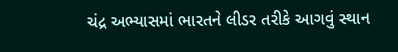ચંદ્ર અભ્યાસમાં ભારતને લીડર તરીકે આગવું સ્થાન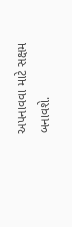અપનાવવા માટે સક્ષમ બનાવશે.